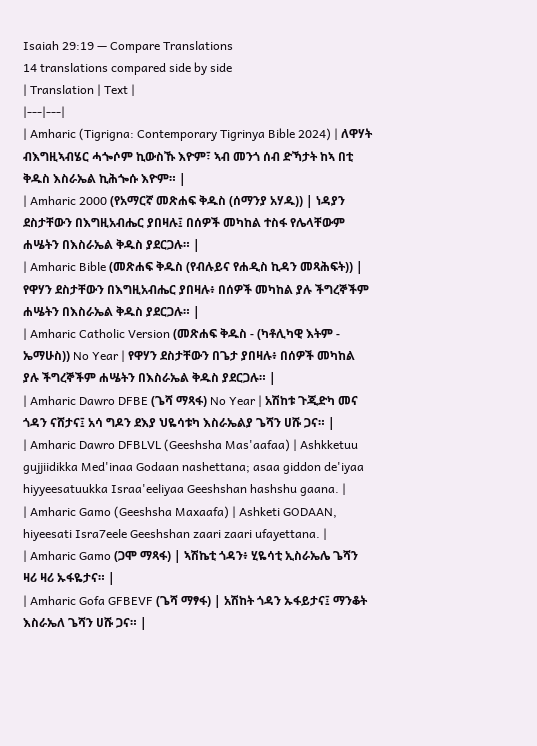Isaiah 29:19 — Compare Translations
14 translations compared side by side
| Translation | Text |
|---|---|
| Amharic (Tigrigna: Contemporary Tigrinya Bible 2024) | ለዋሃት ብእግዚኣብሄር ሓጐሶም ኪውስኹ እዮም፣ ኣብ መንጎ ሰብ ድኻታት ከኣ በቲ ቅዱስ እስራኤል ኪሕጐሱ እዮም። |
| Amharic 2000 (የአማርኛ መጽሐፍ ቅዱስ (ሰማንያ አሃዱ)) | ነዳያን ደስታቸውን በእግዚአብሔር ያበዛሉ፤ በሰዎች መካከል ተስፋ የሌላቸውም ሐሤትን በእስራኤል ቅዱስ ያደርጋሉ። |
| Amharic Bible (መጽሐፍ ቅዱስ (የብሉይና የሐዲስ ኪዳን መጻሕፍት)) | የዋሃን ደስታቸውን በእግዚአብሔር ያበዛሉ፥ በሰዎች መካከል ያሉ ችግረኞችም ሐሤትን በእስራኤል ቅዱስ ያደርጋሉ። |
| Amharic Catholic Version (መጽሐፍ ቅዱስ - (ካቶሊካዊ እትም - ኤማሁስ)) No Year | የዋሃን ደስታቸውን በጌታ ያበዛሉ፥ በሰዎች መካከል ያሉ ችግረኞችም ሐሤትን በእስራኤል ቅዱስ ያደርጋሉ። |
| Amharic Dawro DFBE (ጌሻ ማጻፋ) No Year | አሽከቱ ጉጂድካ መና ጎዳን ናሸታና፤ አሳ ግዶን ደእያ ህዬሳቱካ እስራኤልያ ጌሻን ሀሹ ጋና። |
| Amharic Dawro DFBLVL (Geeshsha Mas'aafaa) | Ashkketuu gujjiidikka Med'inaa Godaan nashettana; asaa giddon de'iyaa hiyyeesatuukka Israa'eeliyaa Geeshshan hashshu gaana. |
| Amharic Gamo (Geeshsha Maxaafa) | Ashketi GODAAN, hiyeesati Isra7eele Geeshshan zaari zaari ufayettana. |
| Amharic Gamo (ጋሞ ማጻፋ) | ኣሽኬቲ ጎዳን፥ ሂዬሳቲ ኢስራኤሌ ጌሻን ዛሪ ዛሪ ኡፋዬታና። |
| Amharic Gofa GFBEVF (ጌሻ ማፃፋ) | አሽከት ጎዳን ኡፋይታና፤ ማንቆት እስራኤለ ጌሻን ሀሹ ጋና። |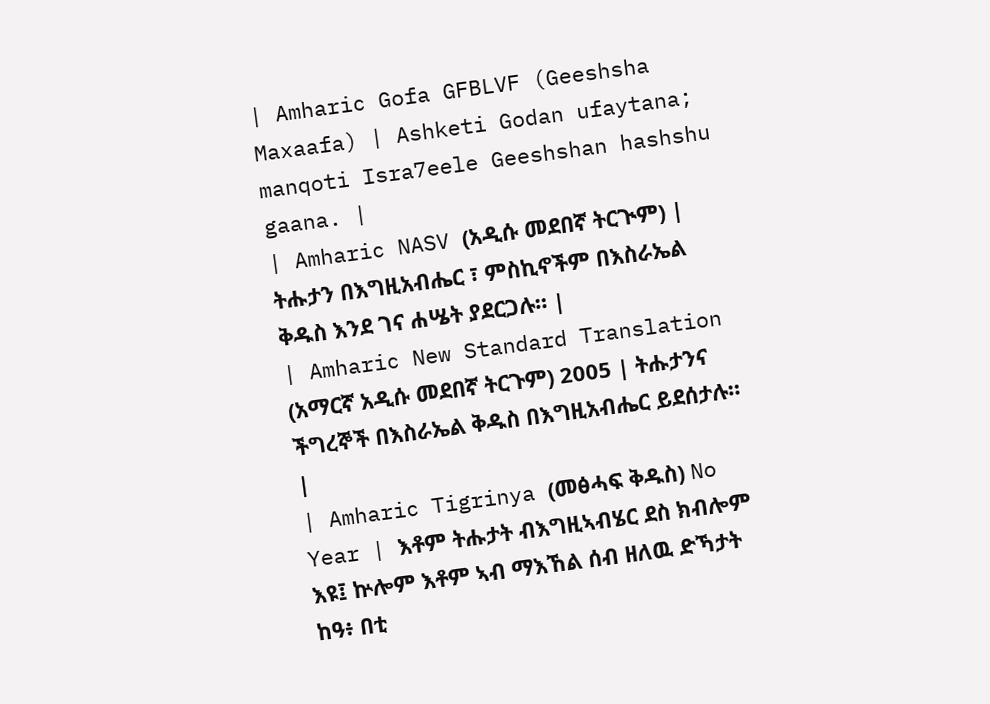| Amharic Gofa GFBLVF (Geeshsha Maxaafa) | Ashketi Godan ufaytana; manqoti Isra7eele Geeshshan hashshu gaana. |
| Amharic NASV (አዲሱ መደበኛ ትርጒም) | ትሑታን በእግዚአብሔር ፣ ምስኪኖችም በእስራኤል ቅዱስ እንደ ገና ሐሤት ያደርጋሉ። |
| Amharic New Standard Translation (አማርኛ አዲሱ መደበኛ ትርጉም) 2005 | ትሑታንና ችግረኞች በእስራኤል ቅዱስ በእግዚአብሔር ይደሰታሉ። |
| Amharic Tigrinya (መፅሓፍ ቅዱስ) No Year | እቶም ትሑታት ብእግዚኣብሄር ደስ ክብሎም እዩ፤ ኵሎም እቶም ኣብ ማእኸል ሰብ ዘለዉ ድኻታት ከዓ፥ በቲ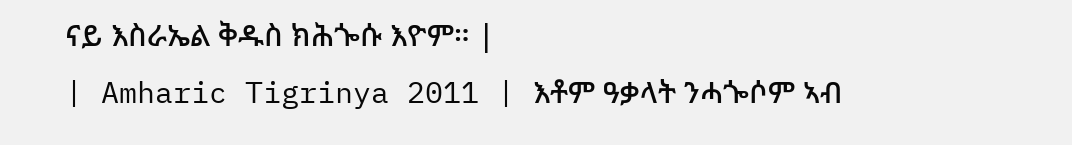ናይ እስራኤል ቅዱስ ክሕጐሱ እዮም። |
| Amharic Tigrinya 2011 | እቶም ዓቃላት ንሓጐሶም ኣብ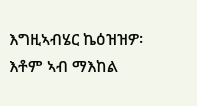እግዚኣብሄር ኬዕዝዝዎ፡ እቶም ኣብ ማእከል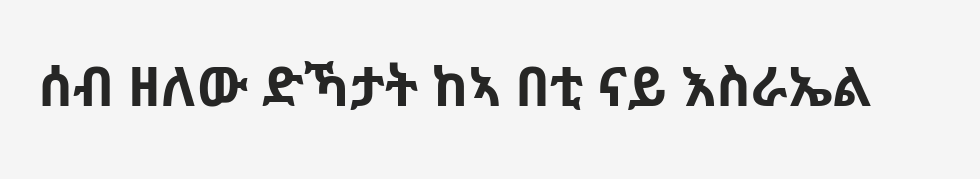ሰብ ዘለው ድኻታት ከኣ በቲ ናይ እስራኤል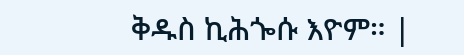ቅዱስ ኪሕጐሱ እዮም። |